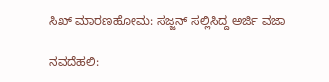ಸಿಖ್ ಮಾರಣಹೋಮ: ಸಜ್ಜನ್ ಸಲ್ಲಿಸಿದ್ದ ಅರ್ಜಿ ವಜಾ

ನವದೆಹಲಿ: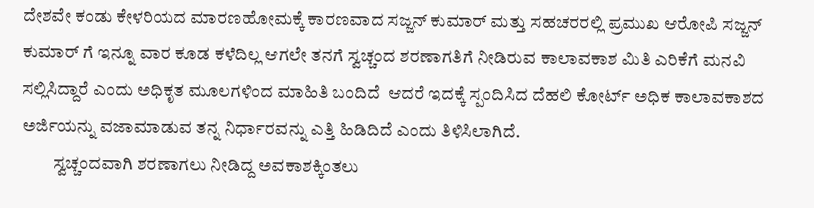ದೇಶವೇ ಕಂಡು ಕೇಳರಿಯದ ಮಾರಣಹೋಮಕ್ಕೆ ಕಾರಣವಾದ ಸಜ್ಜನ್ ಕುಮಾರ್ ಮತ್ತು ಸಹಚರರಲ್ಲಿ ಪ್ರಮುಖ ಆರೋಪಿ ಸಜ್ಜನ್ ಕುಮಾರ್ ಗೆ ಇನ್ನೂ ವಾರ ಕೂಡ ಕಳೆದಿಲ್ಲ ಆಗಲೇ ತನಗೆ ಸ್ವಚ್ಚಂದ ಶರಣಾಗತಿಗೆ ನೀಡಿರುವ ಕಾಲಾವಕಾಶ ಮಿತಿ ಎರಿಕೆಗೆ ಮನವಿ ಸಲ್ಲಿಸಿದ್ದಾರೆ ಎಂದು ಅಧಿಕೃತ ಮೂಲಗಳಿಂದ ಮಾಹಿತಿ ಬಂದಿದೆ  ಆದರೆ ಇದಕ್ಕೆ ಸ್ಪಂದಿಸಿದ ದೆಹಲಿ ಕೋರ್ಟ್ ಅಧಿಕ ಕಾಲಾವಕಾಶದ ಅರ್ಜಿಯನ್ನು ವಜಾಮಾಡುವ ತನ್ನ ನಿರ್ಧಾರವನ್ನು ಎತ್ತಿ ಹಿಡಿದಿದೆ ಎಂದು ತಿಳಿಸಿಲಾಗಿದೆ.
         ಸ್ವಚ್ಚಂದವಾಗಿ ಶರಣಾಗಲು ನೀಡಿದ್ದ ಅವಕಾಶಕ್ಕಿಂತಲು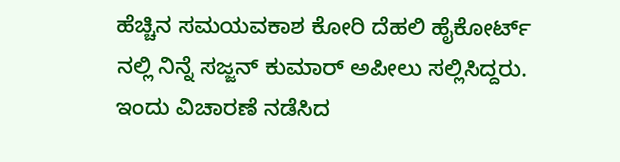ಹೆಚ್ಚಿನ ಸಮಯವಕಾಶ ಕೋರಿ ದೆಹಲಿ ಹೈಕೋರ್ಟ್ ನಲ್ಲಿ ನಿನ್ನೆ ಸಜ್ಜನ್ ಕುಮಾರ್ ಅಪೀಲು ಸಲ್ಲಿಸಿದ್ದರು. ಇಂದು ವಿಚಾರಣೆ ನಡೆಸಿದ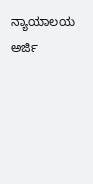ನ್ಯಾಯಾಲಯ ಅರ್ಜಿ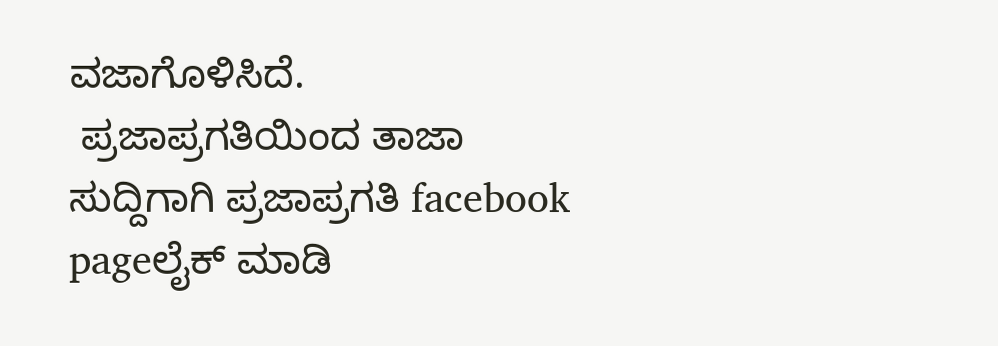ವಜಾಗೊಳಿಸಿದೆ.
 ಪ್ರಜಾಪ್ರಗತಿಯಿಂದ ತಾಜಾ ಸುದ್ದಿಗಾಗಿ ಪ್ರಜಾಪ್ರಗತಿ facebook pageಲೈಕ್ ಮಾಡಿ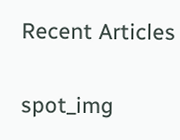Recent Articles

spot_img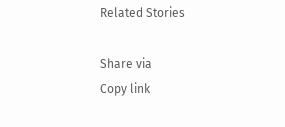Related Stories

Share via
Copy link